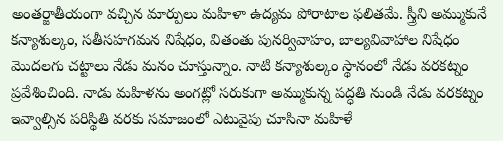అంతర్జాతీయంగా వచ్చిన మార్పులు మహిళా ఉద్యమ పోరాటాల ఫలితమే. స్త్రీని అమ్ముకునే కన్యాశుల్కం, సతీసహగమన నిషేధం, వితంతు పునర్వివాహం, బాల్యవివాహాల నిషేధం మొదలగు చట్టాలు నేడు మనం చూస్తున్నాం. నాటి కన్యాశుల్కం స్థానంలో నేడు వరకట్నం ప్రవేశించింది. నాడు మహిళను అంగట్లో సరుకుగా అమ్ముకున్న పద్ధతి నుండి నేడు వరకట్నం ఇవ్వాల్సిన పరిస్థితి వరకు సమాజంలో ఎటువైపు చూసినా మహిళే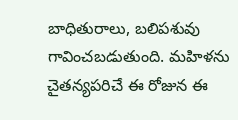బాధితురాలు, బలిపశువు గావించబడుతుంది. మహిళను చైతన్యపరిచే ఈ రోజున ఈ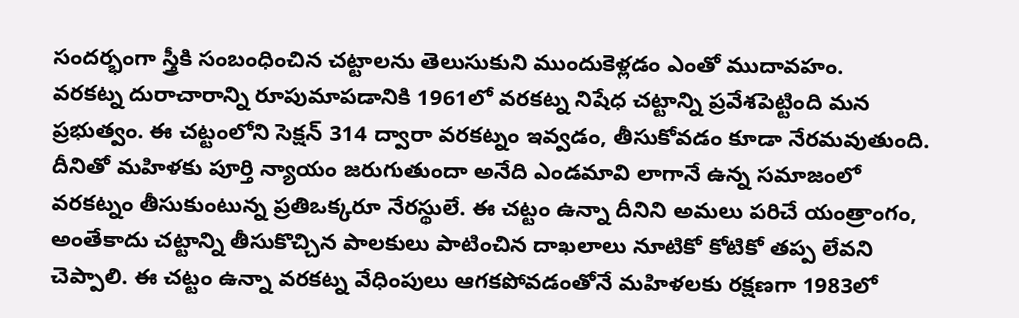సందర్భంగా స్త్రీకి సంబంధించిన చట్టాలను తెలుసుకుని ముందుకెళ్లడం ఎంతో ముదావహం.
వరకట్న దురాచారాన్ని రూపుమాపడానికి 1961లో వరకట్న నిషేధ చట్టాన్ని ప్రవేశపెట్టింది మన ప్రభుత్వం. ఈ చట్టంలోని సెక్షన్ 314 ద్వారా వరకట్నం ఇవ్వడం, తీసుకోవడం కూడా నేరమవుతుంది. దీనితో మహిళకు పూర్తి న్యాయం జరుగుతుందా అనేది ఎండమావి లాగానే ఉన్న సమాజంలో వరకట్నం తీసుకుంటున్న ప్రతిఒక్కరూ నేరస్థులే. ఈ చట్టం ఉన్నా దీనిని అమలు పరిచే యంత్రాంగం, అంతేకాదు చట్టాన్ని తీసుకొచ్చిన పాలకులు పాటించిన దాఖలాలు నూటికో కోటికో తప్ప లేవని చెప్పాలి. ఈ చట్టం ఉన్నా వరకట్న వేధింపులు ఆగకపోవడంతోనే మహిళలకు రక్షణగా 1983లో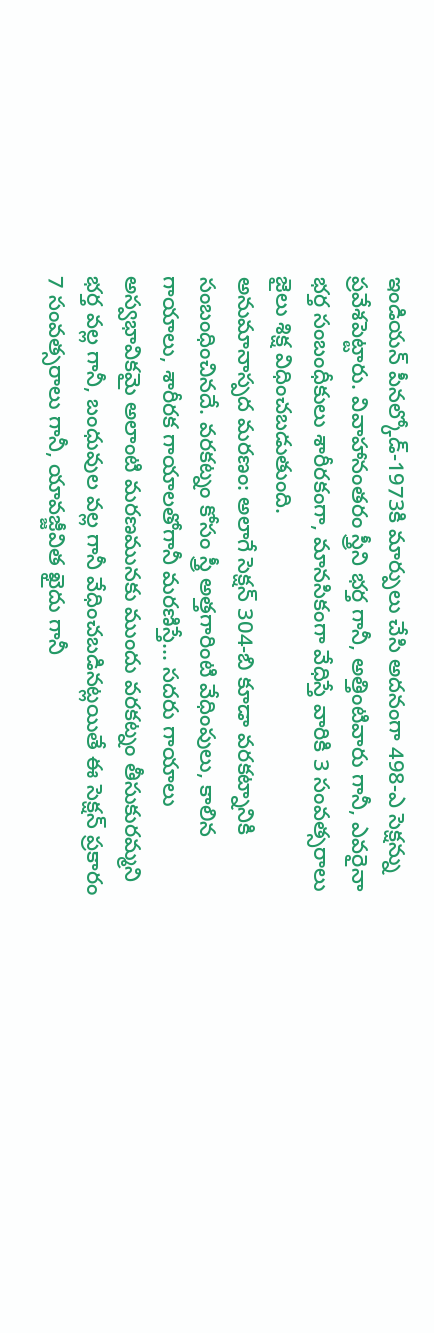ఇండియన్ పీనల్కోడ్-1973కి మార్పులు చేసి అదనంగా 498-ఎ సెక్షన్ను ప్రవేశపెట్టారు. వివాహానంతరం స్త్రీని భర్త గానీ, అత్తింటివారు గానీ, ఎవరైనా భర్త సంబంధీకులు శారీరకంగా, మానసికంగా వేధిస్తే వారికి 3 సంవత్సరాలు జైలు శిక్ష విధించబడుతుంది.
అనుమానాస్పద మరణం: అలాగే సెక్షన్ 304-బి కూడా వరకట్నానికి సంబంధించినదే. వరకట్నం కోసం స్త్రీ అత్తగారింటి వేధింపులు, కాలిన గాయాలు, శారీరక గాయాలతోగానీ మరణిస్తే... సదరు గాయాలు అస్వభావికమై అలాంటి మరణమునకు ముందు వరకట్నం తీసుకురమ్మని భర్త వల్ల గానీ, బంధువుల వల్ల గానీ వేధించబడినట్లయితే ఈ సెక్షన్ ప్రకారం 7 సంవత్సరాలు గానీ, యావజ్జీవిత ఖైదు గానీ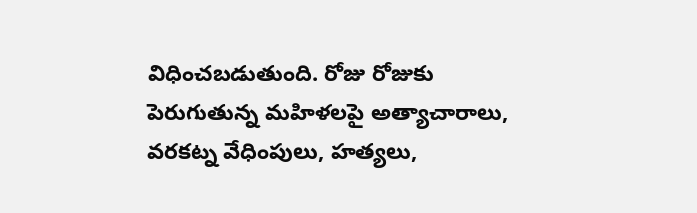విధించబడుతుంది. రోజు రోజుకు పెరుగుతున్న మహిళలపై అత్యాచారాలు, వరకట్న వేధింపులు, హత్యలు,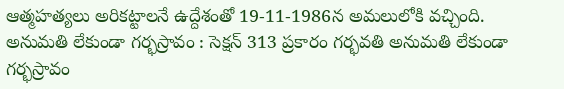ఆత్మహత్యలు అరికట్టాలనే ఉద్దేశంతో 19-11-1986న అమలులోకి వచ్చింది.
అనుమతి లేకుండా గర్భస్రావం : సెక్షన్ 313 ప్రకారం గర్భవతి అనుమతి లేకుండా గర్భస్రావం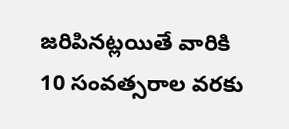జరిపినట్లయితే వారికి 10 సంవత్సరాల వరకు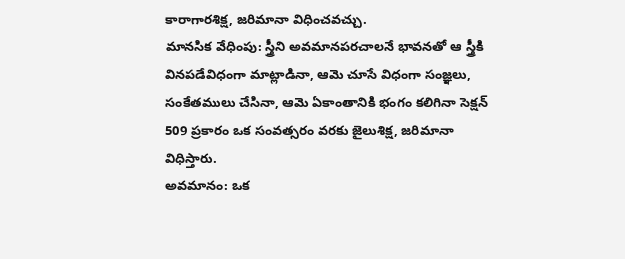కారాగారశిక్ష, జరిమానా విధించవచ్చు.
మానసిక వేధింపు: స్త్రీని అవమానపరచాలనే భావనతో ఆ స్త్రీకి వినపడేవిధంగా మాట్లాడినా, ఆమె చూసే విధంగా సంజ్ఞలు, సంకేతములు చేసినా, ఆమె ఏకాంతానికి భంగం కలిగినా సెక్షన్ 509 ప్రకారం ఒక సంవత్సరం వరకు జైలుశిక్ష, జరిమానా విధిస్తారు.
అవమానం: ఒక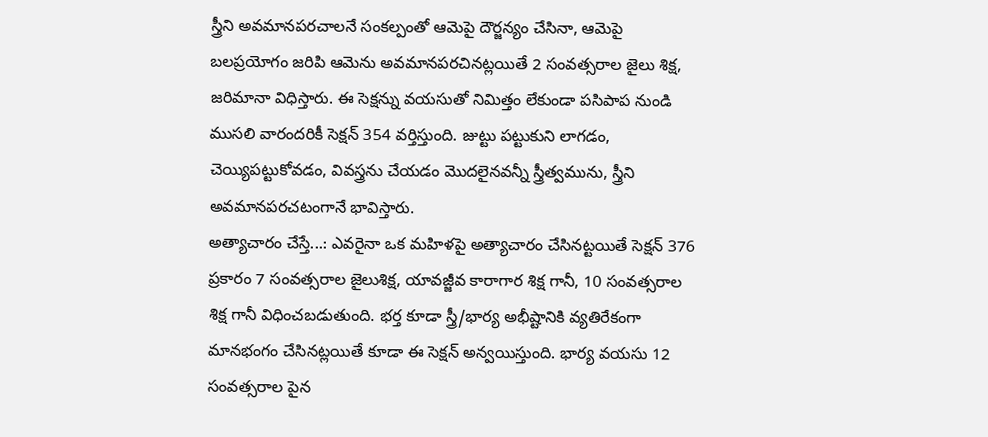స్త్రీని అవమానపరచాలనే సంకల్పంతో ఆమెపై దౌర్జన్యం చేసినా, ఆమెపై బలప్రయోగం జరిపి ఆమెను అవమానపరచినట్లయితే 2 సంవత్సరాల జైలు శిక్ష, జరిమానా విధిస్తారు. ఈ సెక్షన్ను వయసుతో నిమిత్తం లేకుండా పసిపాప నుండి ముసలి వారందరికీ సెక్షన్ 354 వర్తిస్తుంది. జుట్టు పట్టుకుని లాగడం, చెయ్యిపట్టుకోవడం, వివస్త్రను చేయడం మొదలైనవన్నీ స్త్రీత్వమును, స్త్రీని అవమానపరచటంగానే భావిస్తారు.
అత్యాచారం చేస్తే...: ఎవరైనా ఒక మహిళపై అత్యాచారం చేసినట్టయితే సెక్షన్ 376 ప్రకారం 7 సంవత్సరాల జైలుశిక్ష, యావజ్జీవ కారాగార శిక్ష గానీ, 10 సంవత్సరాల శిక్ష గానీ విధించబడుతుంది. భర్త కూడా స్త్రీ/భార్య అభీష్టానికి వ్యతిరేకంగా మానభంగం చేసినట్లయితే కూడా ఈ సెక్షన్ అన్వయిస్తుంది. భార్య వయసు 12 సంవత్సరాల పైన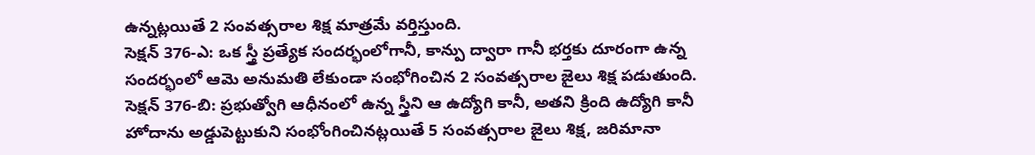ఉన్నట్లయితే 2 సంవత్సరాల శిక్ష మాత్రమే వర్తిస్తుంది.
సెక్షన్ 376-ఎ: ఒక స్త్రీ ప్రత్యేక సందర్భంలోగానీ, కాన్పు ద్వారా గానీ భర్తకు దూరంగా ఉన్న సందర్భంలో ఆమె అనుమతి లేకుండా సంభోగించిన 2 సంవత్సరాల జైలు శిక్ష పడుతుంది.
సెక్షన్ 376-బి: ప్రభుత్వోగి ఆధీనంలో ఉన్న స్త్రీని ఆ ఉద్యోగి కానీ, అతని క్రింది ఉద్యోగి కానీ హోదాను అడ్డుపెట్టుకుని సంభోంగించినట్లయితే 5 సంవత్సరాల జైలు శిక్ష, జరిమానా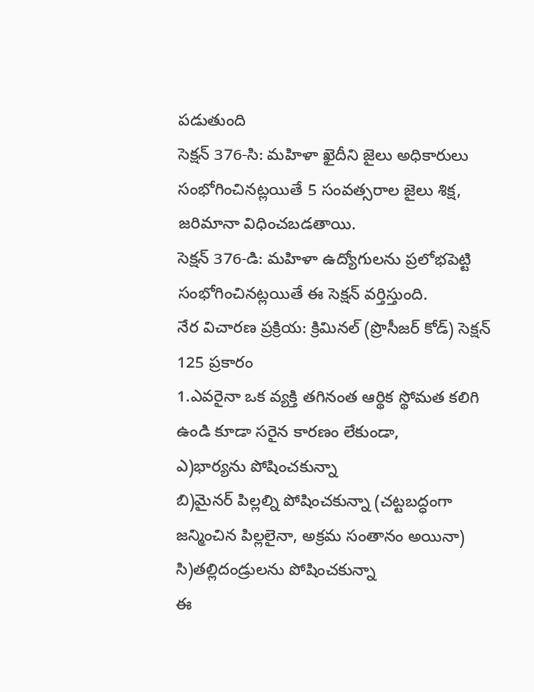పడుతుంది
సెక్షన్ 376-సి: మహిళా ఖైదీని జైలు అధికారులు సంభోగించినట్లయితే 5 సంవత్సరాల జైలు శిక్ష, జరిమానా విధించబడతాయి.
సెక్షన్ 376-డి: మహిళా ఉద్యోగులను ప్రలోభపెట్టి సంభోగించినట్లయితే ఈ సెక్షన్ వర్తిస్తుంది.
నేర విచారణ ప్రక్రియ: క్రిమినల్ (ప్రొసీజర్ కోడ్) సెక్షన్ 125 ప్రకారం
1.ఎవరైనా ఒక వ్యక్తి తగినంత ఆర్థిక స్థోమత కలిగి ఉండి కూడా సరైన కారణం లేకుండా,
ఎ)భార్యను పోషించకున్నా
బి)మైనర్ పిల్లల్ని పోషించకున్నా (చట్టబద్ధంగా జన్మించిన పిల్లలైనా, అక్రమ సంతానం అయినా)
సి)తల్లిదండ్రులను పోషించకున్నా
ఈ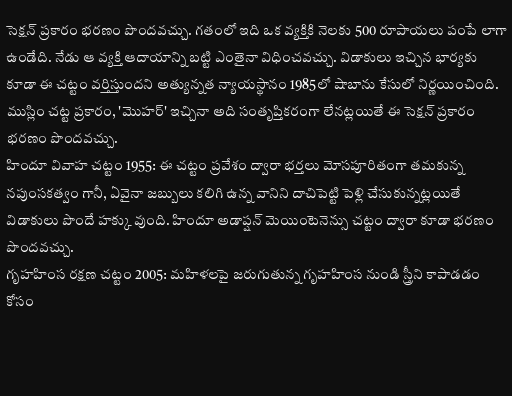సెక్షన్ ప్రకారం భరణం పొందవచ్చు. గతంలో ఇది ఒక వ్యక్తికి నెలకు 500 రూపాయలు పంపే లాగా ఉండేది. నేడు ఆ వ్యక్తి ఆదాయాన్ని బట్టి ఎంతైనా విధించవచ్చు. విడాకులు ఇచ్చిన భార్యకు కూడా ఈ చట్టం వర్తిస్తుందని అత్యున్నత న్యాయస్థానం 1985లో షాబాను కేసులో నిర్ణయించింది. ముస్లిం చట్ట ప్రకారం, 'మొహర్' ఇచ్చినా అది సంతృప్తికరంగా లేనట్లయితే ఈ సెక్షన్ ప్రకారం భరణం పొందవచ్చు.
హిందూ వివాహ చట్టం 1955: ఈ చట్టం ప్రవేశం ద్వారా భర్తలు మోసపూరితంగా తమకున్న నపుంసకత్వం గానీ, ఏవైనా జబ్బులు కలిగి ఉన్న వానిని దాచిపెట్టి పెళ్లి చేసుకున్నట్లయితే విడాకులు పొందే హక్కు వుంది. హిందూ అడాప్షన్ మెయింటెనెన్సు చట్టం ద్వారా కూడా భరణం పొందవచ్చు.
గృహహింస రక్షణ చట్టం 2005: మహిళలపై జరుగుతున్న గృహహింస నుండి స్త్రీని కాపాడడం కోసం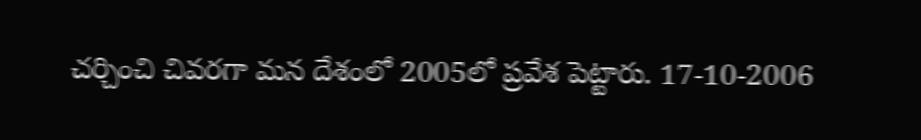చర్చించి చివరగా మన దేశంలో 2005లో ప్రవేశ పెట్టారు. 17-10-2006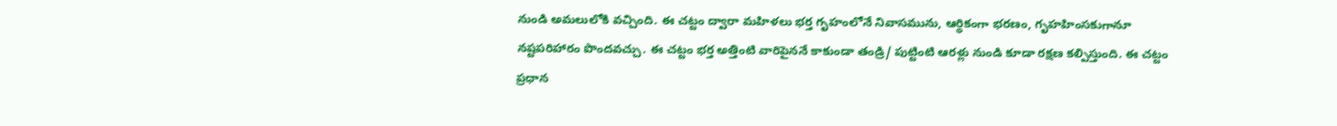నుండి అమలులోకి వచ్చింది. ఈ చట్టం ద్వారా మహిళలు భర్త గృహంలోనే నివాసమును, ఆర్థికంగా భరణం, గృహహింసకుగానూ నష్టపరిహారం పొందవచ్చు. ఈ చట్టం భర్త అత్తింటి వారిపైననే కాకుండా తండ్రి/ పుట్టింటి ఆరళ్లు నుండి కూడా రక్షణ కల్పిస్తుంది. ఈ చట్టం ప్రధాన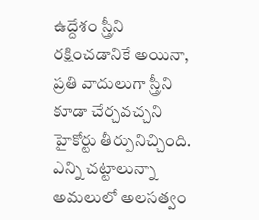ఉద్దేశం స్త్రీని రక్షించడానికే అయినా, ప్రతి వాదులుగా స్త్రీని కూడా చేర్చవచ్చని హైకోర్టు తీర్పునిచ్చింది.
ఎన్ని చట్టాలున్నా అమలులో అలసత్వం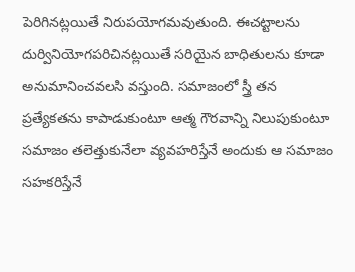పెరిగినట్లయితే నిరుపయోగమవుతుంది. ఈచట్టాలను దుర్వినియోగపరిచినట్లయితే సరియైన బాధితులను కూడా అనుమానించవలసి వస్తుంది. సమాజంలో స్త్రీ తన ప్రత్యేకతను కాపాడుకుంటూ ఆత్మ గౌరవాన్ని నిలుపుకుంటూ సమాజం తలెత్తుకునేలా వ్యవహరిస్తేనే అందుకు ఆ సమాజం సహకరిస్తేనే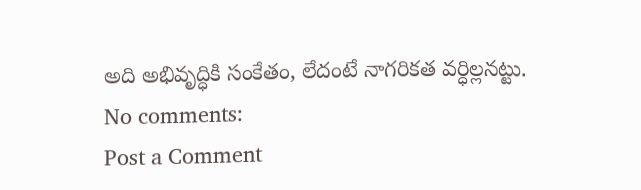అది అభివృద్ధికి సంకేతం, లేదంటే నాగరికత వర్ధిల్లనట్టు.
No comments:
Post a Comment